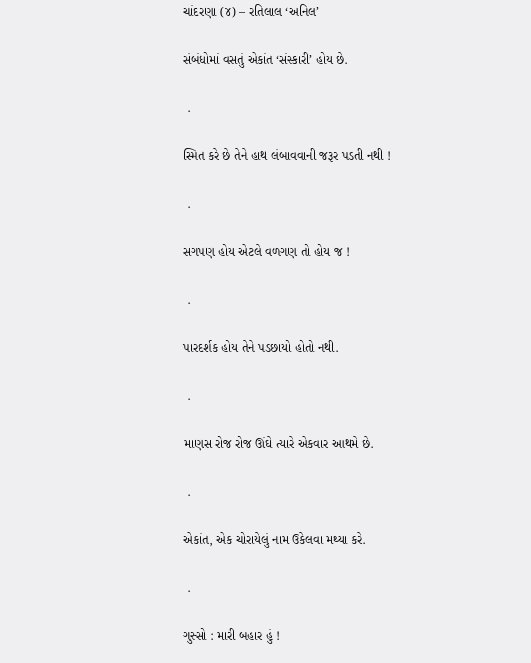ચાંદરણા (૪) – રતિલાલ ‘અનિલ’

સંબંધોમાં વસતું એકાંત ‘સંસ્કારી’ હોય છે.

 .

સ્મિત કરે છે તેને હાથ લંબાવવાની જરૂર પડતી નથી !

 .

સગપણ હોય એટલે વળગણ તો હોય જ !

 .

પારદર્શક હોય તેને પડછાયો હોતો નથી.

 .

માણસ રોજ રોજ ઊંઘે ત્યારે એકવાર આથમે છે.

 .

એકાંત, એક ચોરાયેલું નામ ઉકેલવા મથ્યા કરે.

 .

ગુસ્સો : મારી બહાર હું !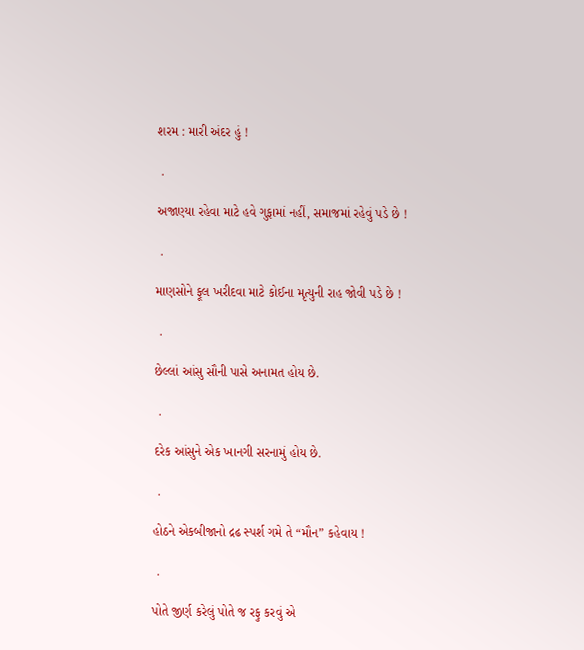શરમ : મારી અંદર હું !

 .

અજાણ્યા રહેવા માટે હવે ગુફામાં નહીં, સમાજમાં રહેવું પડે છે !

 .

માણસોને ફૂલ ખરીદવા માટે કોઈના મૃત્યુની રાહ જોવી પડે છે !

 .

છેલ્લાં આંસુ સૌની પાસે અનામત હોય છે.

 .

દરેક આંસુને એક ખાનગી સરનામું હોય છે.

 .

હોઠને એકબીજાનો દ્રઢ સ્પર્શ ગમે તે “મૌન” કહેવાય !

 .

પોતે જીર્ણ કરેલું પોતે જ રફુ કરવું એ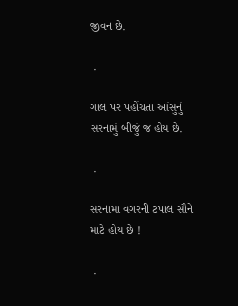જીવન છે.

 .

ગાલ પર પહોંચતા આંસુનું સરનામું બીજું જ હોય છે.

 .

સરનામા વગરની ટપાલ સૌને માટે હોય છે !

 .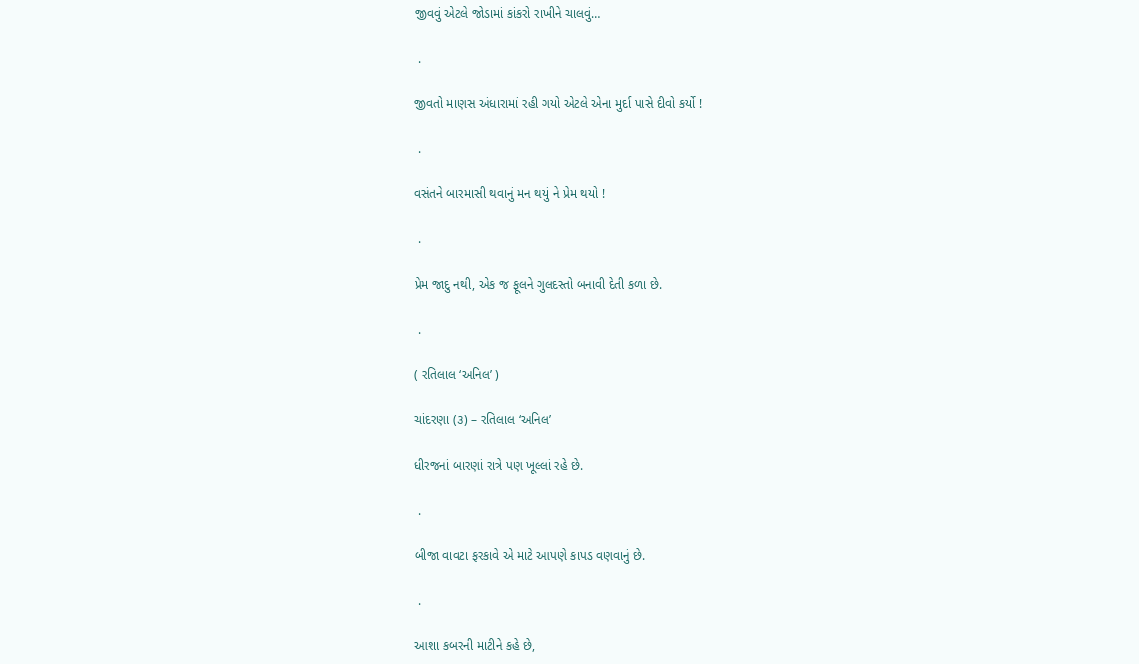જીવવું એટલે જોડામાં કાંકરો રાખીને ચાલવું…

 .

જીવતો માણસ અંધારામાં રહી ગયો એટલે એના મુર્દા પાસે દીવો કર્યો !

 .

વસંતને બારમાસી થવાનું મન થયું ને પ્રેમ થયો !

 .

પ્રેમ જાદુ નથી, એક જ ફૂલને ગુલદસ્તો બનાવી દેતી કળા છે.

 .

( રતિલાલ ‘અનિલ’ )

ચાંદરણા (૩) – રતિલાલ ‘અનિલ’

ધીરજનાં બારણાં રાત્રે પણ ખૂલ્લાં રહે છે.

 .

બીજા વાવટા ફરકાવે એ માટે આપણે કાપડ વણવાનું છે.

 .

આશા કબરની માટીને કહે છે,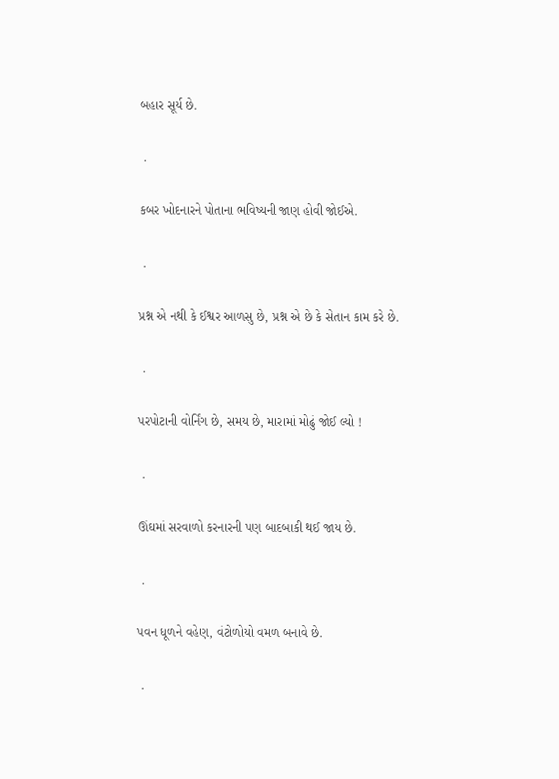બહાર સૂર્ય છે.

 .

કબર ખોદનારને પોતાના ભવિષ્યની જાણ હોવી જોઈએ.

 .

પ્રશ્ન એ નથી કે ઈશ્વર આળસુ છે, પ્રશ્ન એ છે કે સેતાન કામ કરે છે.

 .

પરપોટાની વોર્નિંગ છે, સમય છે, મારામાં મોઢું જોઈ લ્યો !

 .

ઊંઘમાં સરવાળો કરનારની પણ બાદબાકી થઈ જાય છે.

 .

પવન ધૂળને વહેણ, વંટોળોયો વમળ બનાવે છે.

 .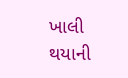ખાલી થયાની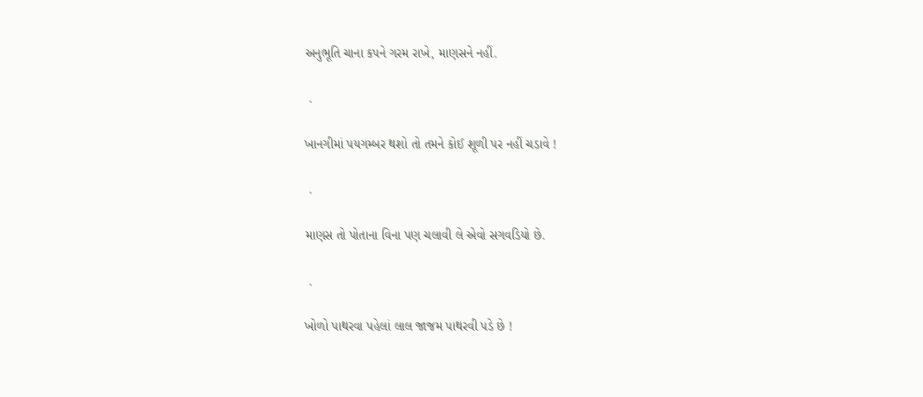અનુભૂતિ ચાના કપને ગરમ રાખે, માણસને નહીં.

 .

ખાનગીમાં પયગમ્બર થશો તો તમને કોઈ શૂળી પર નહીં ચડાવે !

 .

માણસ તો પોતાના વિના પણ ચલાવી લે એવો સગવડિયો છે.

 .

ખોળો પાથરવા પહેલાં લાલ જાજમ પાથરવી પડે છે !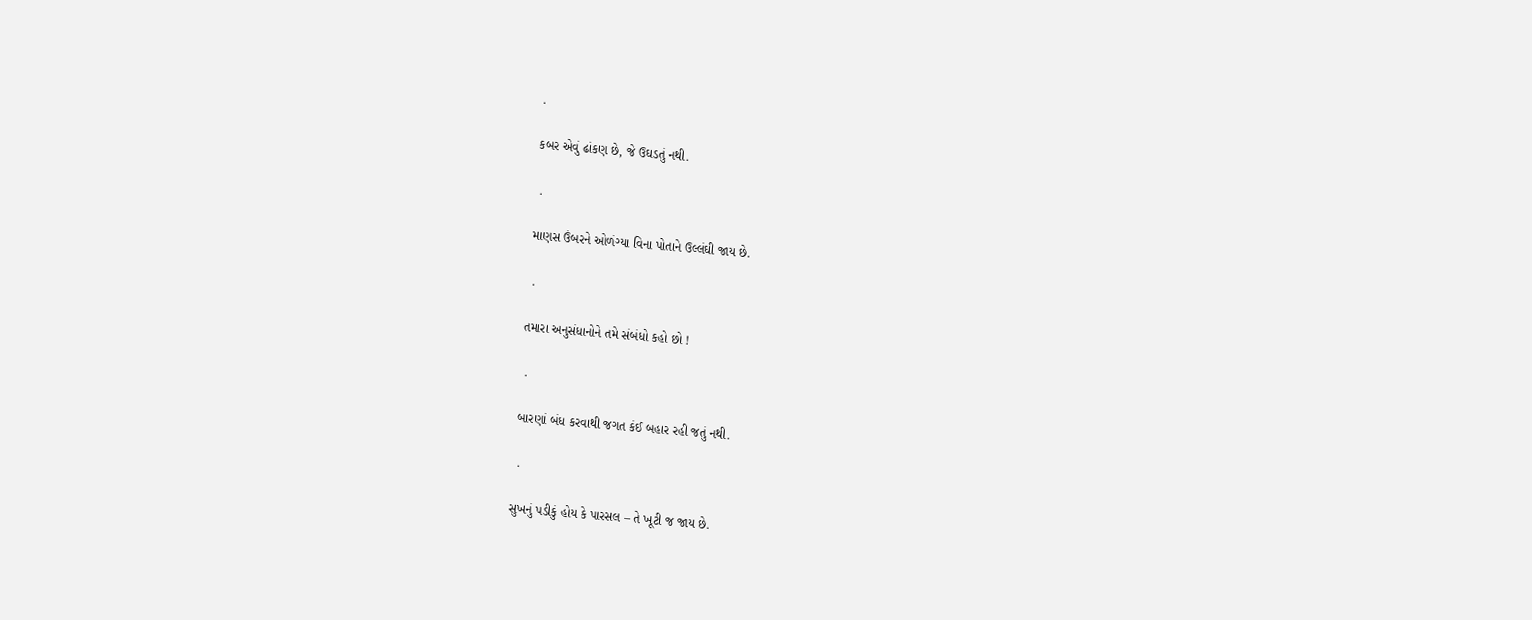.

કબર એવું ઢાંકણ છે, જે ઉઘડતું નથી.

 .

માણસ ઉંબરને ઓળંગ્યા વિના પોતાને ઉલ્લંઘી જાય છે.

 .

તમારા અનુસંધાનોને તમે સંબંધો કહો છો !

 .

બારણાં બંધ કરવાથી જગત કંઈ બહાર રહી જતું નથી.

 .

સુખનું પડીકું હોય કે પારસલ – તે ખૂટી જ જાય છે.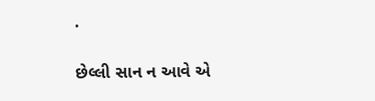.

છેલ્લી સાન ન આવે એ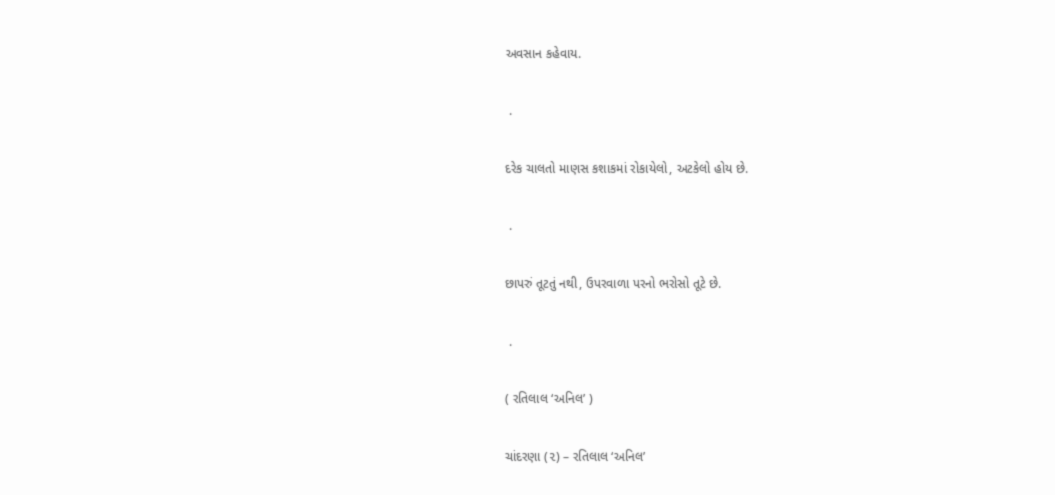અવસાન કહેવાય.

 .

દરેક ચાલતો માણસ કશાકમાં રોકાયેલો, અટકેલો હોય છે.

 .

છાપરું તૂટતું નથી, ઉપરવાળા પરનો ભરોસો તૂટે છે.

 .

( રતિલાલ ‘અનિલ’ )

ચાંદરણા (૨) – રતિલાલ ‘અનિલ’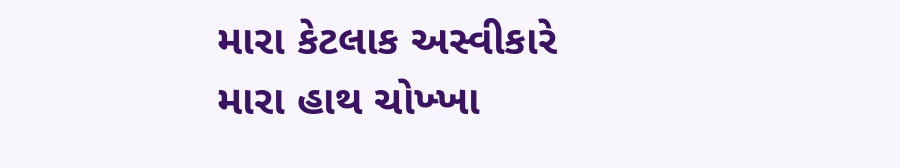મારા કેટલાક અસ્વીકારે મારા હાથ ચોખ્ખા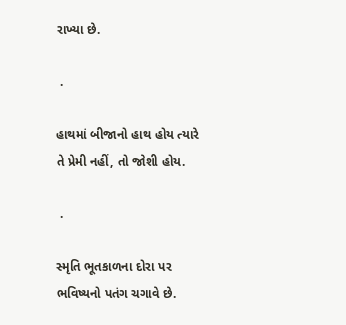રાખ્યા છે.

 .

હાથમાં બીજાનો હાથ હોય ત્યારે તે પ્રેમી નહીં, તો જોશી હોય.

 .

સ્મૃતિ ભૂતકાળના દોરા પર ભવિષ્યનો પતંગ ચગાવે છે.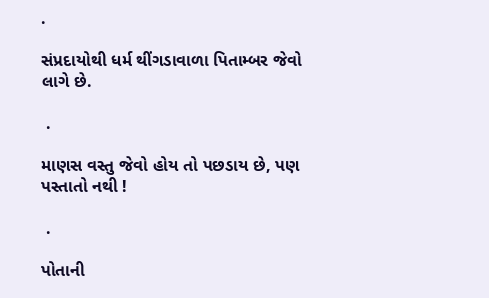.

સંપ્રદાયોથી ધર્મ થીંગડાવાળા પિતામ્બર જેવો લાગે છે.

 .

માણસ વસ્તુ જેવો હોય તો પછડાય છે, પણ પસ્તાતો નથી !

 .

પોતાની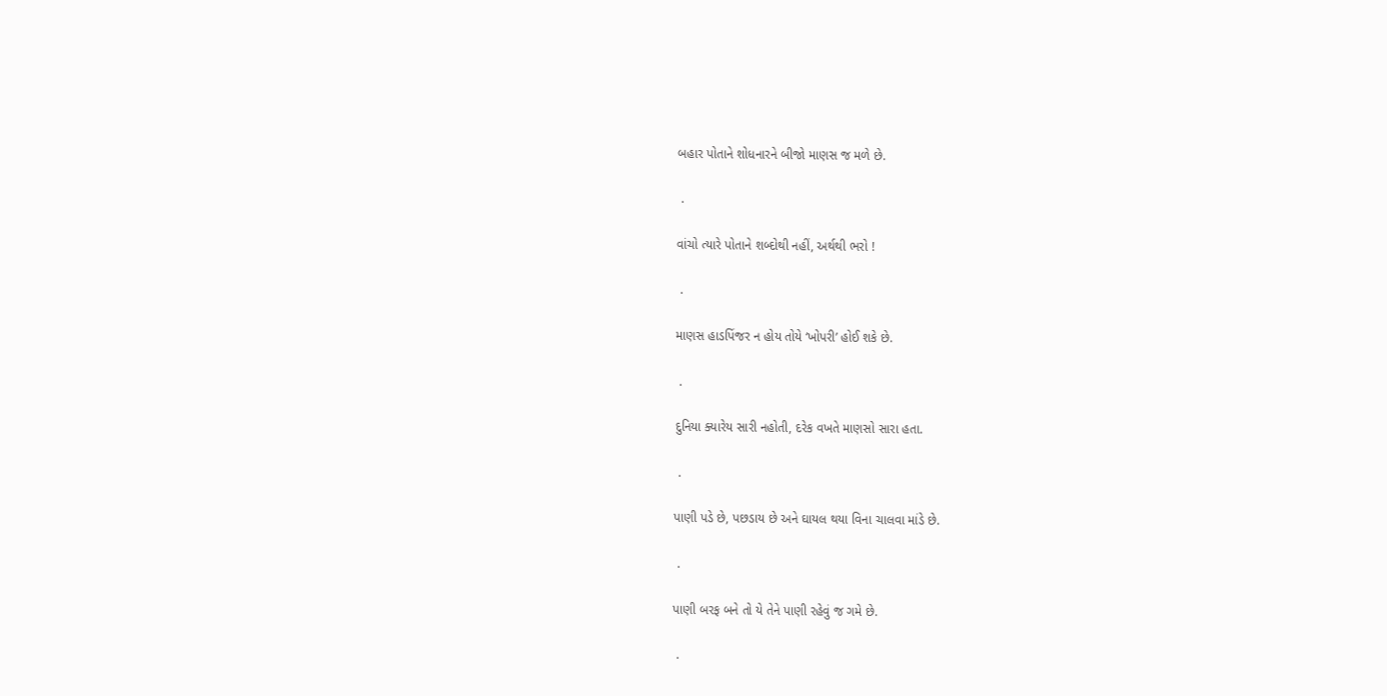બહાર પોતાને શોધનારને બીજો માણસ જ મળે છે.

 .

વાંચો ત્યારે પોતાને શબ્દોથી નહીં, અર્થથી ભરો !

 .

માણસ હાડપિંજર ન હોય તોયે ‘ખોપરી’ હોઈ શકે છે.

 .

દુનિયા ક્યારેય સારી નહોતી, દરેક વખતે માણસો સારા હતા.

 .

પાણી પડે છે, પછડાય છે અને ઘાયલ થયા વિના ચાલવા માંડે છે.

 .

પાણી બરફ બને તો યે તેને પાણી રહેવું જ ગમે છે.

 .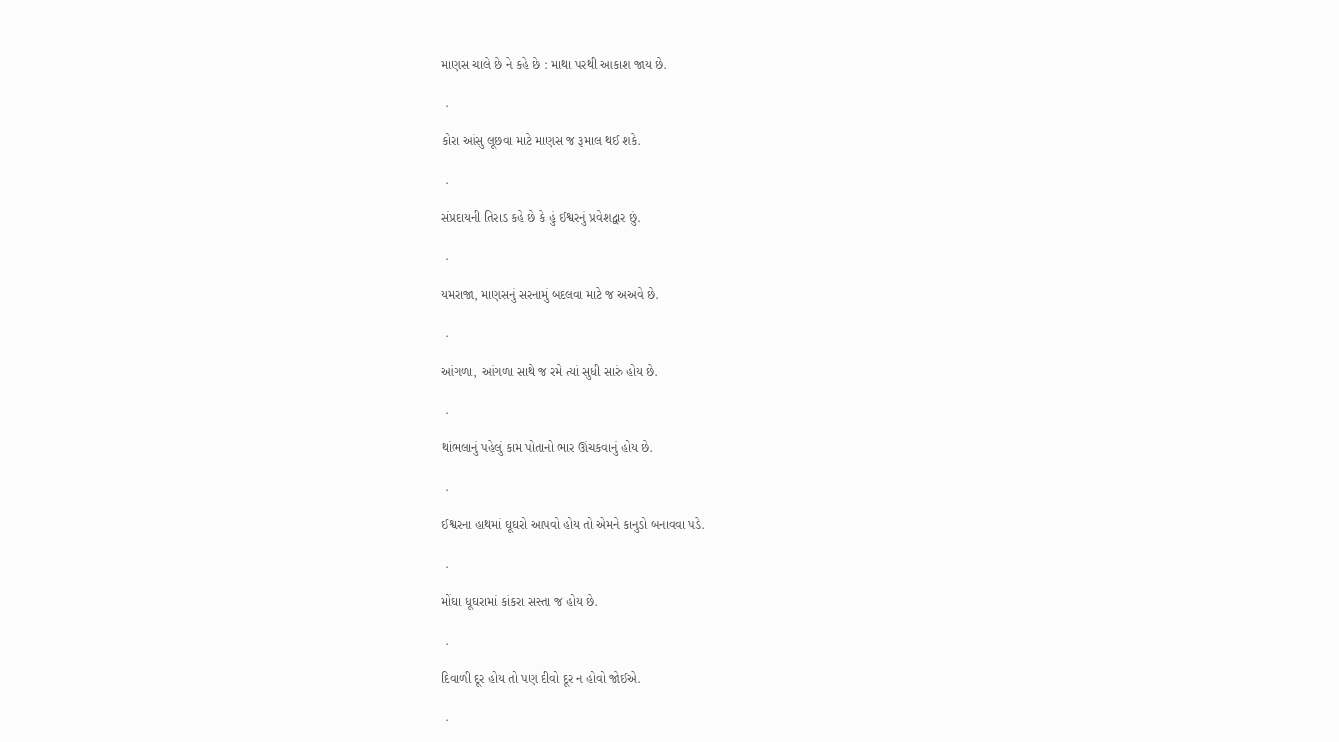માણસ ચાલે છે ને કહે છે : માથા પરથી આકાશ જાય છે.

 .

કોરા આંસુ લૂછવા માટે માણસ જ રૂમાલ થઈ શકે.

 .

સંપ્રદાયની તિરાડ કહે છે કે હું ઈશ્વરનું પ્રવેશદ્વાર છું.

 .

યમરાજા, માણસનું સરનામું બદલવા માટે જ અઅવે છે.

 .

આંગળા, આંગળા સાથે જ રમે ત્યાં સુધી સારું હોય છે.

 .

થાંભલાનું પહેલું કામ પોતાનો ભાર ઊંચકવાનું હોય છે.

 .

ઈશ્વરના હાથમાં ઘૂઘરો આપવો હોય તો એમને કાનુડો બનાવવા પડે.

 .

મોંઘા ધૂઘરામાં કાંકરા સસ્તા જ હોય છે.

 .

દિવાળી દૂર હોય તો પણ દીવો દૂર ન હોવો જોઈએ.

 .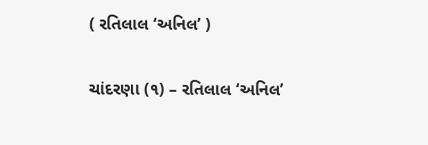( રતિલાલ ‘અનિલ’ )

ચાંદરણા (૧) – રતિલાલ ‘અનિલ’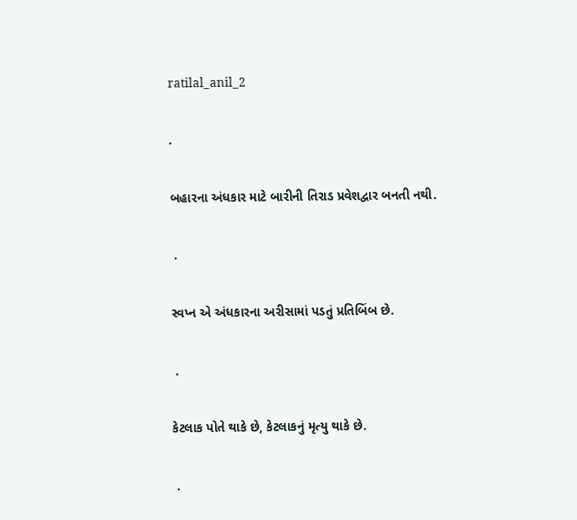ratilal_anil_2

.

બહારના અંધકાર માટે બારીની તિરાડ પ્રવેશદ્વાર બનતી નથી.

 .

સ્વપ્ન એ અંધકારના અરીસામાં પડતું પ્રતિબિંબ છે.

 .

કેટલાક પોતે થાકે છે, કેટલાકનું મૃત્યુ થાકે છે.

 .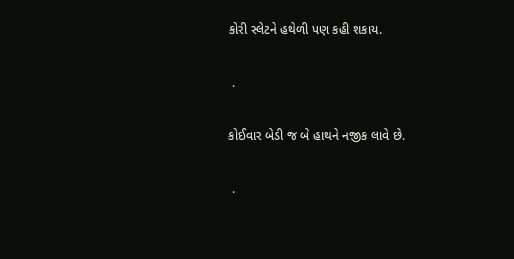કોરી સ્લેટને હથેળી પણ કહી શકાય.

 .

કોઈવાર બેડી જ બે હાથને નજીક લાવે છે.

 .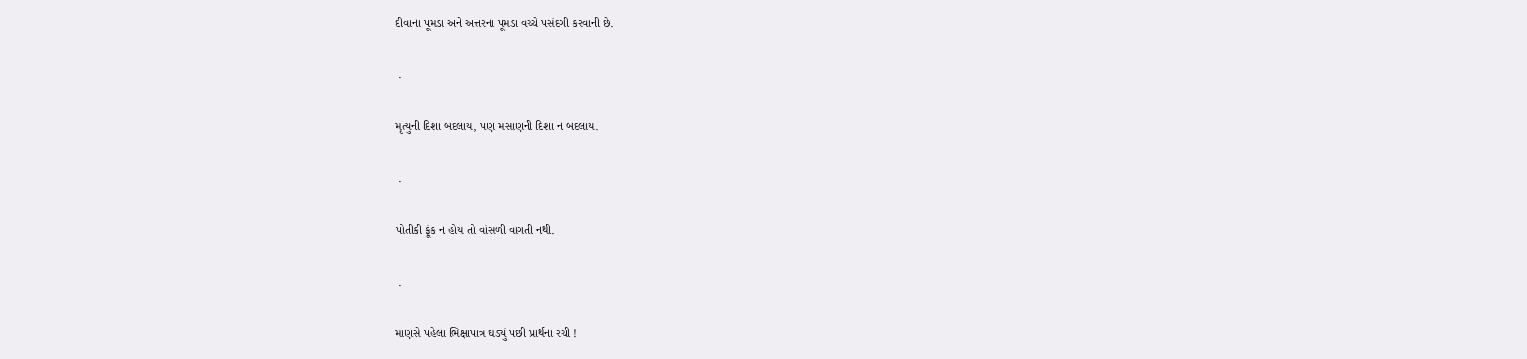દીવાના પૂમડા અને અત્તરના પૂમડા વચ્ચે પસંદગી કરવાની છે.

 .

મૃત્યુની દિશા બદલાય, પણ મસાણની દિશા ન બદલાય.

 .

પોતીકી ફૂંક ન હોય તો વાંસળી વાગતી નથી.

 .

માણસે પહેલા ભિક્ષાપાત્ર ઘડ્યું પછી પ્રાર્થના રચી !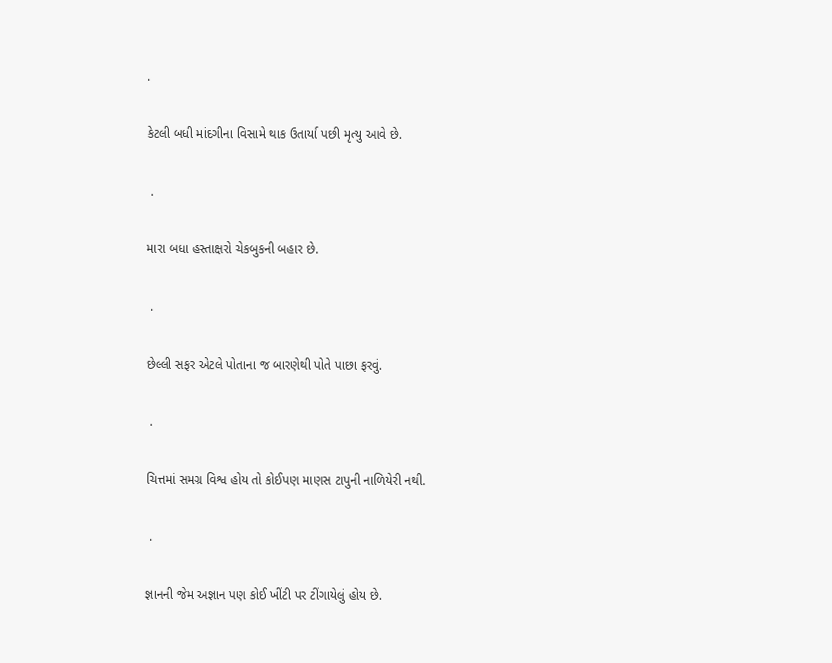.

કેટલી બધી માંદગીના વિસામે થાક ઉતાર્યા પછી મૃત્યુ આવે છે.

 .

મારા બધા હસ્તાક્ષરો ચેકબુકની બહાર છે.

 .

છેલ્લી સફર એટલે પોતાના જ બારણેથી પોતે પાછા ફરવું.

 .

ચિત્તમાં સમગ્ર વિશ્વ હોય તો કોઈપણ માણસ ટાપુની નાળિયેરી નથી.

 .

જ્ઞાનની જેમ અજ્ઞાન પણ કોઈ ખીંટી પર ટીંગાયેલું હોય છે.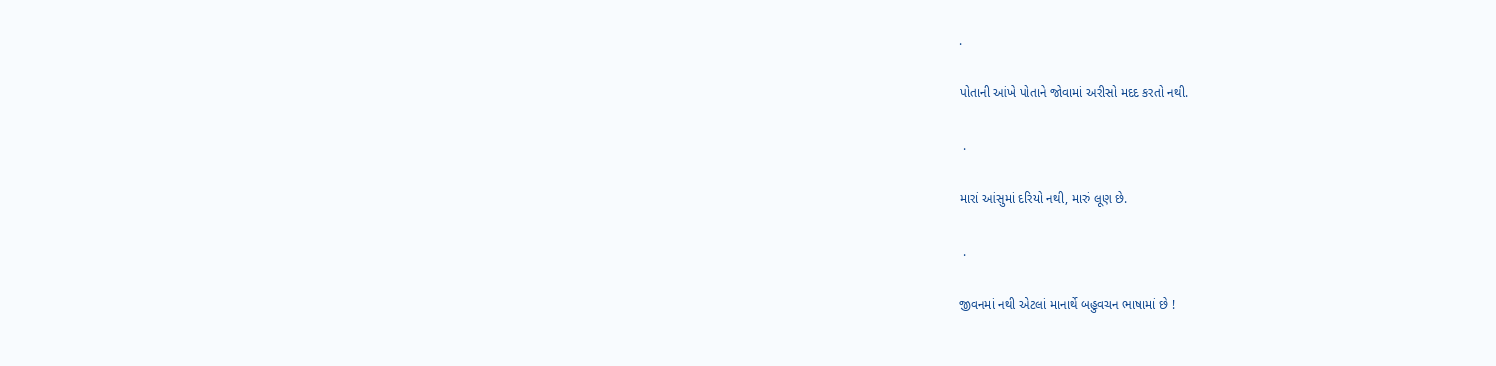.

પોતાની આંખે પોતાને જોવામાં અરીસો મદદ કરતો નથી.

 .

મારાં આંસુમાં દરિયો નથી, મારું લૂણ છે.

 .

જીવનમાં નથી એટલાં માનાર્થે બહુવચન ભાષામાં છે !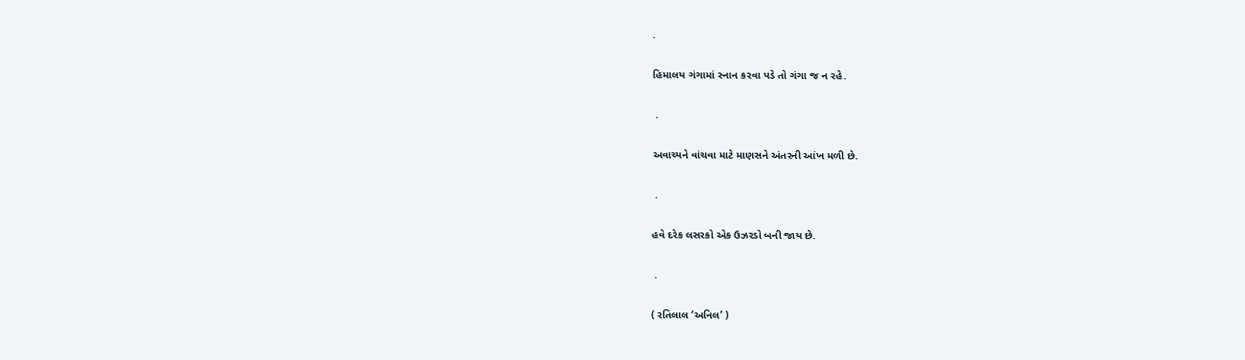.

હિમાલય ગંગામાં સ્નાન કરવા પડે તો ગંગા જ ન રહે.

 .

અવાચ્યને વાંચવા માટે માણસને અંતરની આંખ મળી છે.

 .

હવે દરેક લસરકો એક ઉઝરડો બની જાય છે.

 .

( રતિલાલ ‘અનિલ’ )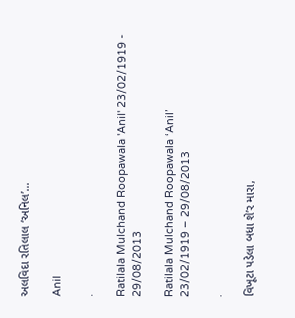અલવિદા રતિલાલ ‘અનિલ’…

Anil

.

Ratilala Mulchand Roopawala 'Anil' 23/02/1919 - 29/08/2013

Ratilala Mulchand Roopawala ‘Anil’
23/02/1919 – 29/08/2013

.

વિખૂટા પડેલા બધા શે’ર મારા,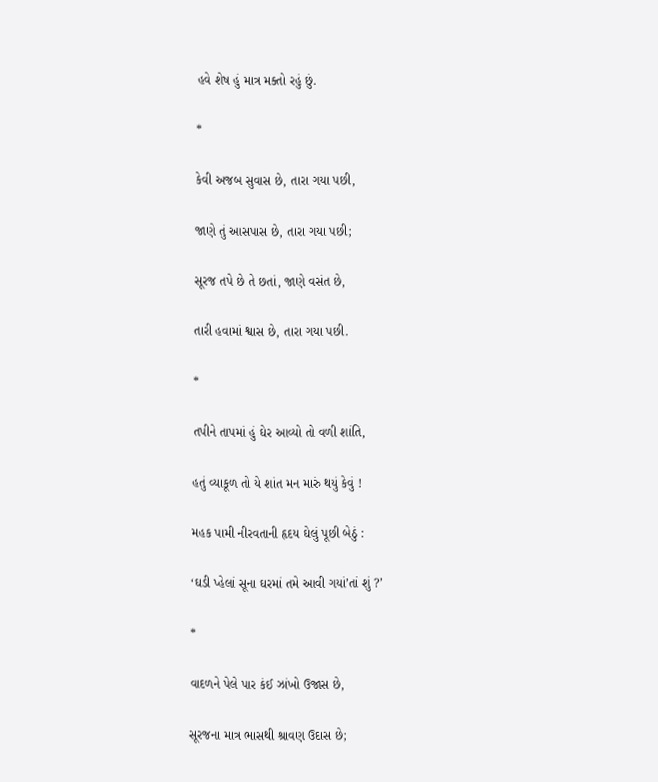હવે શેષ હું માત્ર મક્તો રહું છું.

*

કેવી અજબ સુવાસ છે, તારા ગયા પછી,

જાણે તું આસપાસ છે, તારા ગયા પછી;

સૂરજ તપે છે તે છતાં, જાણે વસંત છે,

તારી હવામાં શ્વાસ છે, તારા ગયા પછી.

*

તપીને તાપમાં હું ઘેર આવ્યો તો વળી શાંતિ,

હતું વ્યાકૂળ તો યે શાંત મન મારું થયું કેવું !

મહક પામી નીરવતાની હૃદય ઘેલું પૂછી બેઠું :

‘ઘડી પ્હેલાં સૂના ઘરમાં તમે આવી ગયાં’તાં શું ?’

*

વાદળને પેલે પાર કંઈ ઝાંખો ઉજાસ છે,

સૂરજના માત્ર ભાસથી શ્રાવણ ઉદાસ છે;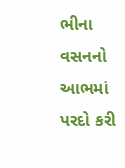ભીના વસનનો આભમાં પરદો કરી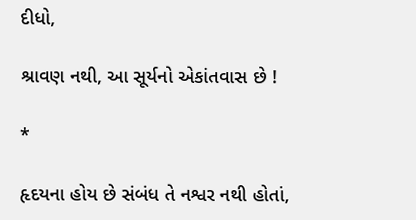દીધો,

શ્રાવણ નથી, આ સૂર્યનો એકાંતવાસ છે !

*

હૃદયના હોય છે સંબંધ તે નશ્વર નથી હોતાં,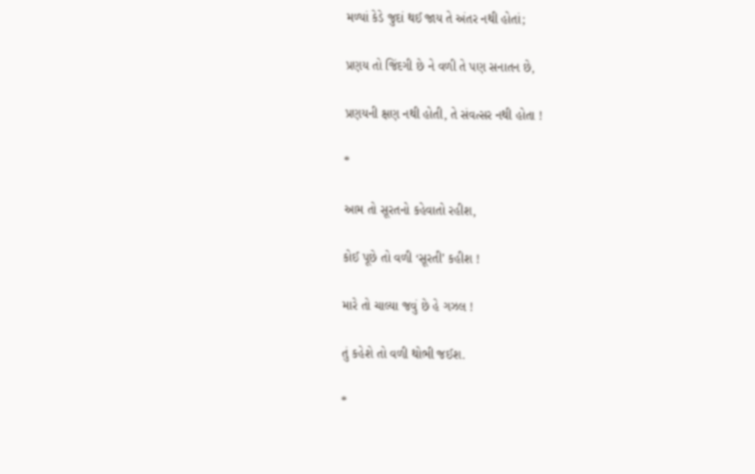મળ્યાં કેડે જુદાં થઈ જાય તે અંતર નથી હોતાં;

પ્રણય તો જિંદગી છે ને વળી તે પણ સનાતન છે,

પ્રણયની ક્ષણ નથી હોતી, તે સંવત્સર નથી હોતા !

*

આમ તો સૂરતનો કહેવાતો રહીશ,

કોઈ પૂછે તો વળી ‘સૂરતી’ કહીશ !

મારે તો ચાલ્યા જવું છે હે ગઝલ !

તું કહેશે તો વળી થોભી જઈશ.

*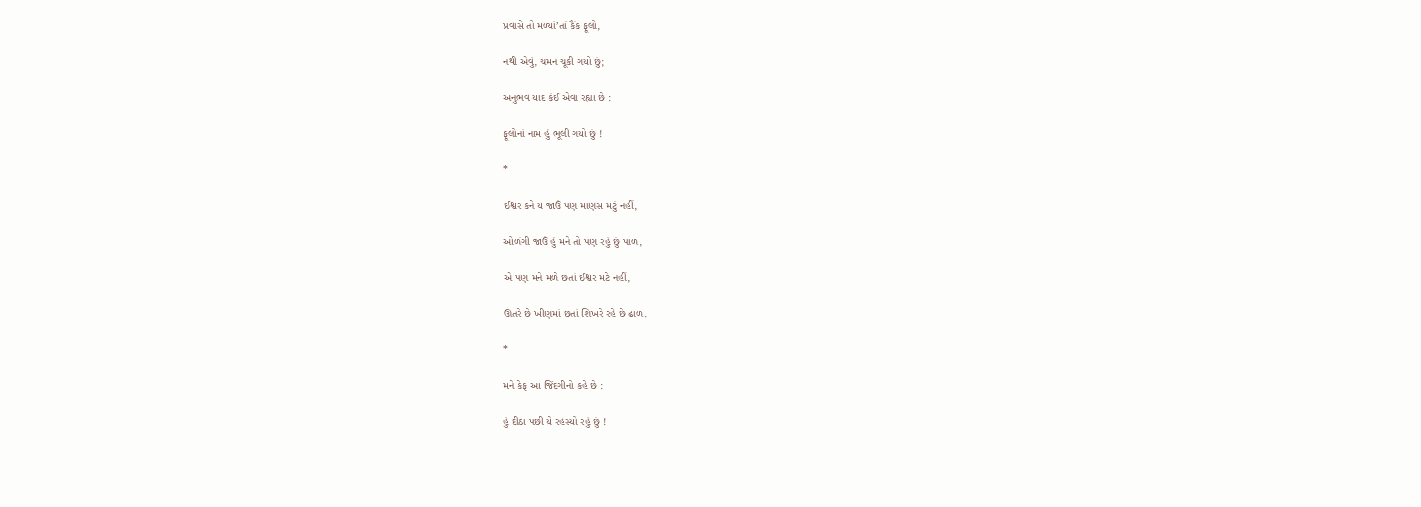પ્રવાસે તો મળ્યાં’તાં કૈંક ફૂલો,

નથી એવું, ચમન ચૂકી ગયો છું;

અનુભવ યાદ કંઈ એવા રહ્યા છે :

ફૂલોનાં નામ હું ભૂલી ગયો છું !

*

ઈશ્વર કને ય જાઉં પણ માણસ મટું નહીં,

ઓળંગી જાઉં હું મને તો પણ રહું છું પાળ,

એ પણ મને મળે છતાં ઈશ્વર મટે નહીં,

ઊતરે છે ખીણમાં છતાં શિખરે રહે છે ઢાળ.

*

મને કેફ આ જિંદગીનો કહે છે :

હું દીઠા પછી યે રહસ્યો રહું છું !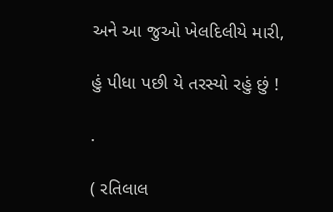અને આ જુઓ ખેલદિલીયે મારી,

હું પીધા પછી યે તરસ્યો રહું છું !

.

( રતિલાલ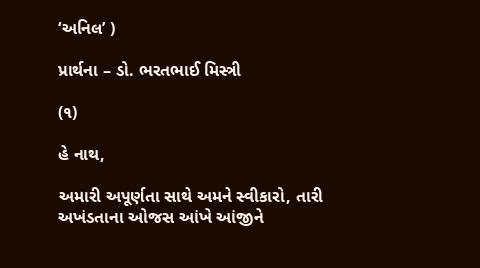‘અનિલ’ )

પ્રાર્થના – ડો. ભરતભાઈ મિસ્ત્રી

(૧)

હે નાથ,

અમારી અપૂર્ણતા સાથે અમને સ્વીકારો, તારી અખંડતાના ઓજસ આંખે આંજીને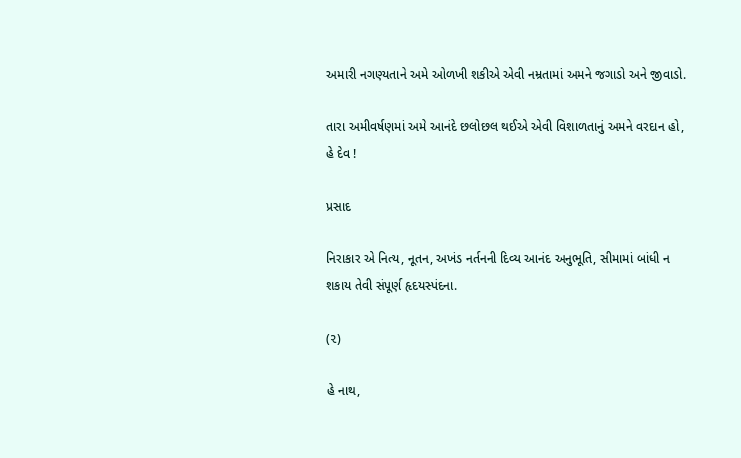અમારી નગણ્યતાને અમે ઓળખી શકીએ એવી નમ્રતામાં અમને જગાડો અને જીવાડો.

તારા અમીવર્ષણમાં અમે આનંદે છલોછલ થઈએ એવી વિશાળતાનું અમને વરદાન હો, હે દેવ !

પ્રસાદ

નિરાકાર એ નિત્ય, નૂતન, અખંડ નર્તનની દિવ્ય આનંદ અનુભૂતિ, સીમામાં બાંધી ન શકાય તેવી સંપૂર્ણ હૃદયસ્પંદના.

(૨)

હે નાથ,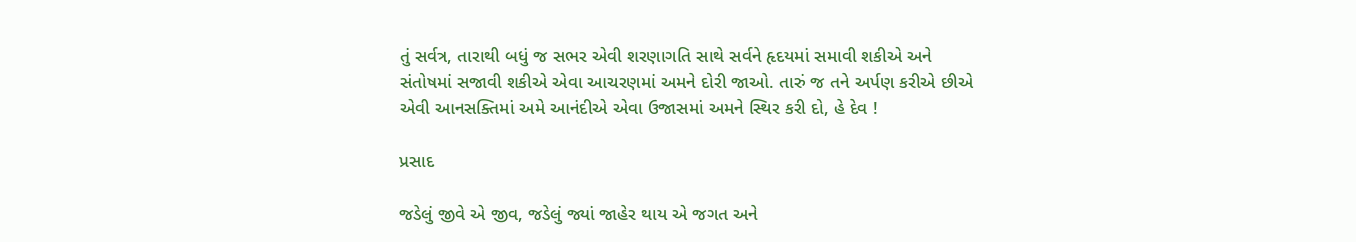તું સર્વત્ર, તારાથી બધું જ સભર એવી શરણાગતિ સાથે સર્વને હૃદયમાં સમાવી શકીએ અને સંતોષમાં સજાવી શકીએ એવા આચરણમાં અમને દોરી જાઓ. તારું જ તને અર્પણ કરીએ છીએ એવી આનસક્તિમાં અમે આનંદીએ એવા ઉજાસમાં અમને સ્થિર કરી દો, હે દેવ !

પ્રસાદ

જડેલું જીવે એ જીવ, જડેલું જ્યાં જાહેર થાય એ જગત અને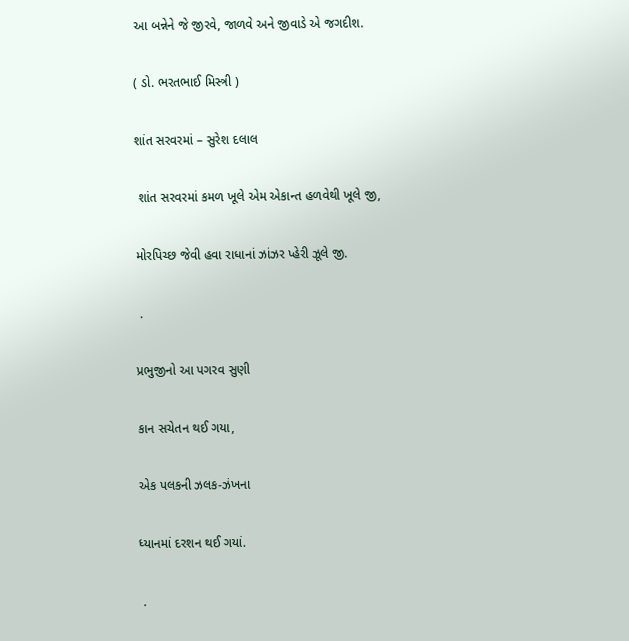આ બન્નેને જે જીરવે, જાળવે અને જીવાડે એ જગદીશ.

( ડો. ભરતભાઈ મિસ્ત્રી )

શાંત સરવરમાં – સુરેશ દલાલ

 શાંત સરવરમાં કમળ ખૂલે એમ એકાન્ત હળવેથી ખૂલે જી,

મોરપિચ્છ જેવી હવા રાધાનાં ઝાંઝર પ્હેરી ઝૂલે જી.

 .

પ્રભુજીનો આ પગરવ સુણી

કાન સચેતન થઈ ગયા,

એક પલકની ઝલક-ઝંખના

ધ્યાનમાં દરશન થઈ ગયાં.

 .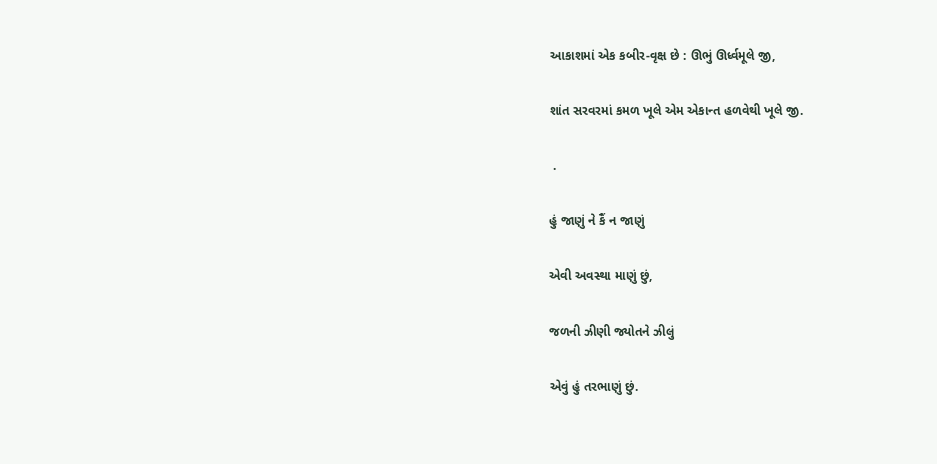આકાશમાં એક કબીર-વૃક્ષ છે : ઊભું ઊર્ધ્વમૂલે જી,

શાંત સરવરમાં કમળ ખૂલે એમ એકાન્ત હળવેથી ખૂલે જી.

 .

હું જાણું ને કૈં ન જાણું

એવી અવસ્થા માણું છું,

જળની ઝીણી જ્યોતને ઝીલું

એવું હું તરભાણું છું.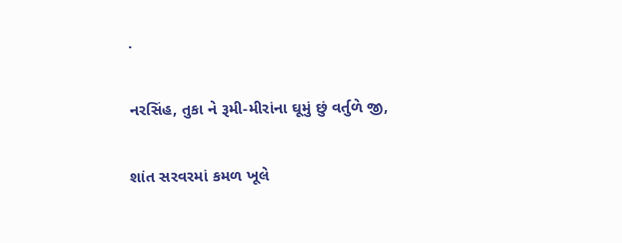.

નરસિંહ, તુકા ને રૂમી-મીરાંના ઘૂમું છું વર્તુળે જી,

શાંત સરવરમાં કમળ ખૂલે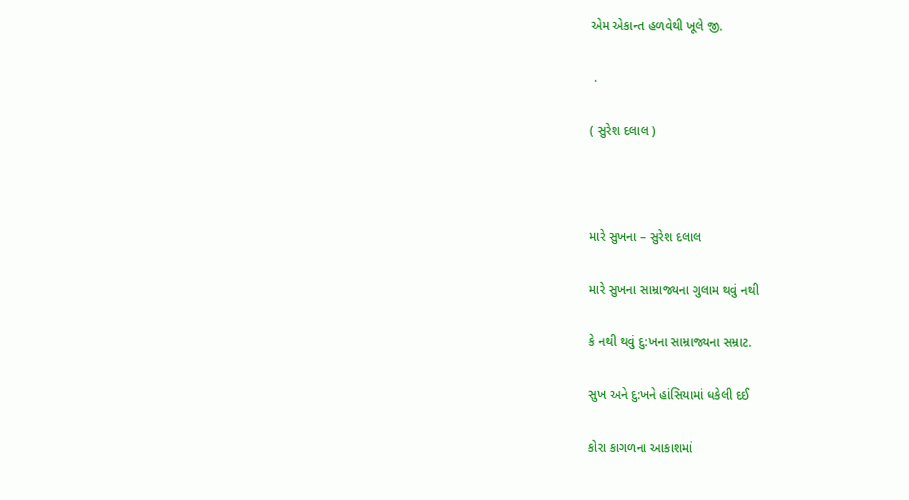એમ એકાન્ત હળવેથી ખૂલે જી.

 .

( સુરેશ દલાલ )



મારે સુખના – સુરેશ દલાલ

મારે સુખના સામ્રાજ્યના ગુલામ થવું નથી

કે નથી થવું દુ:ખના સામ્રાજ્યના સમ્રાટ.

સુખ અને દુ:ખને હાંસિયામાં ધકેલી દઈ

કોરા કાગળના આકાશમાં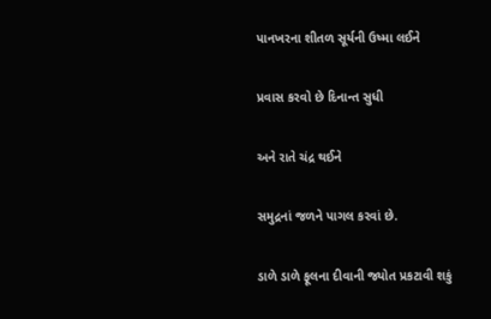પાનખરના શીતળ સૂર્યની ઉષ્મા લઈને

પ્રવાસ કરવો છે દિનાન્ત સુધી

અને રાતે ચંદ્ર થઈને

સમુદ્રનાં જળને પાગલ કરવાં છે.

ડાળે ડાળે ફૂલના દીવાની જ્યોત પ્રકટાવી શકું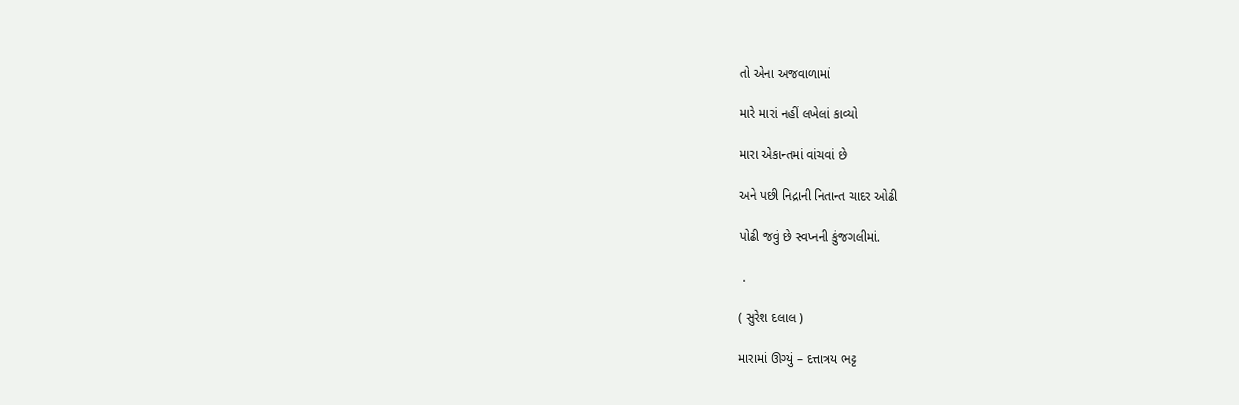તો એના અજવાળામાં

મારે મારાં નહીં લખેલાં કાવ્યો

મારા એકાન્તમાં વાંચવાં છે

અને પછી નિદ્રાની નિતાન્ત ચાદર ઓઢી

પોઢી જવું છે સ્વપ્નની કુંજગલીમાં.

 .

( સુરેશ દલાલ )

મારામાં ઊગ્યું – દત્તાત્રય ભટ્ટ ‌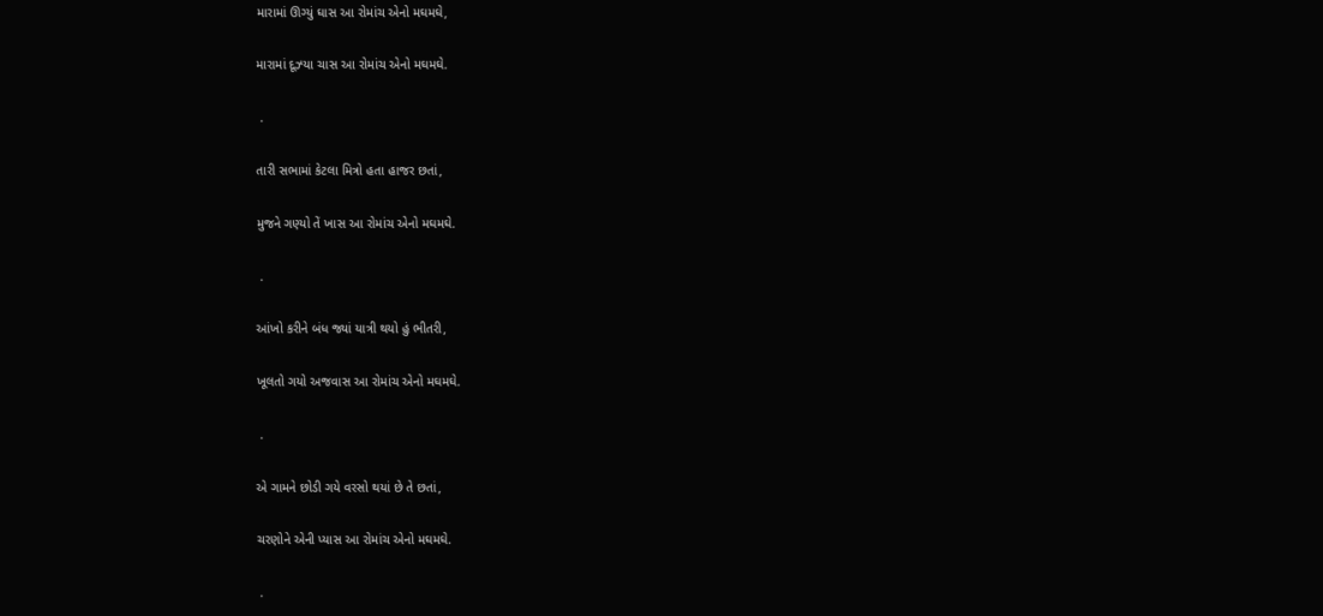મારામાં ઊગ્યું ઘાસ આ રોમાંચ એનો મઘમઘે,

મારામાં દૂઝ્યા ચાસ આ રોમાંચ એનો મઘમઘે.

 .

તારી સભામાં કેટલા મિત્રો હતા હાજર છતાં,

મુજને ગણ્યો તેં ખાસ આ રોમાંચ એનો મઘમઘે.

 .

આંખો કરીને બંધ જ્યાં યાત્રી થયો હું ભીતરી,

ખૂલતો ગયો અજવાસ આ રોમાંચ એનો મઘમઘે.

 .

એ ગામને છોડી ગયે વરસો થયાં છે તે છતાં,

ચરણોને એની પ્યાસ આ રોમાંચ એનો મઘમઘે.

 .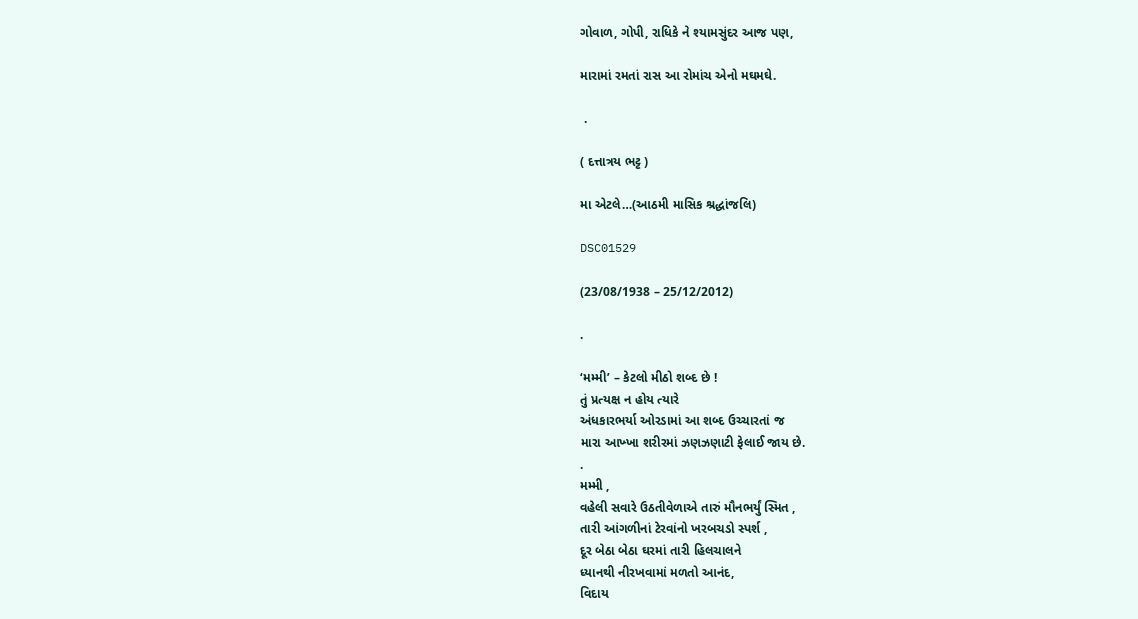ગોવાળ, ગોપી, રાધિકે ને શ્યામસુંદર આજ પણ,

મારામાં રમતાં રાસ આ રોમાંચ એનો મઘમઘે.

 .

( દત્તાત્રય ભટ્ટ ‌)

મા એટલે…(આઠમી માસિક શ્રદ્ધાંજલિ)

DSC01529

(23/08/1938 – 25/12/2012)

.

‘મમ્મી’ – કેટલો મીઠો શબ્દ છે !
તું પ્રત્યક્ષ ન હોય ત્યારે
અંધકારભર્યા ઓરડામાં આ શબ્દ ઉચ્ચારતાં જ
મારા આખ્ખા શરીરમાં ઝણઝણાટી ફેલાઈ જાય છે.
.
મમ્મી ,
વહેલી સવારે ઉઠતીવેળાએ તારું મૌનભર્યું સ્મિત ,
તારી આંગળીનાં ટેરવાંનો ખરબચડો સ્પર્શ ,
દૂર બેઠા બેઠા ઘરમાં તારી હિલચાલને
ધ્યાનથી નીરખવામાં મળતો આનંદ,
વિદાય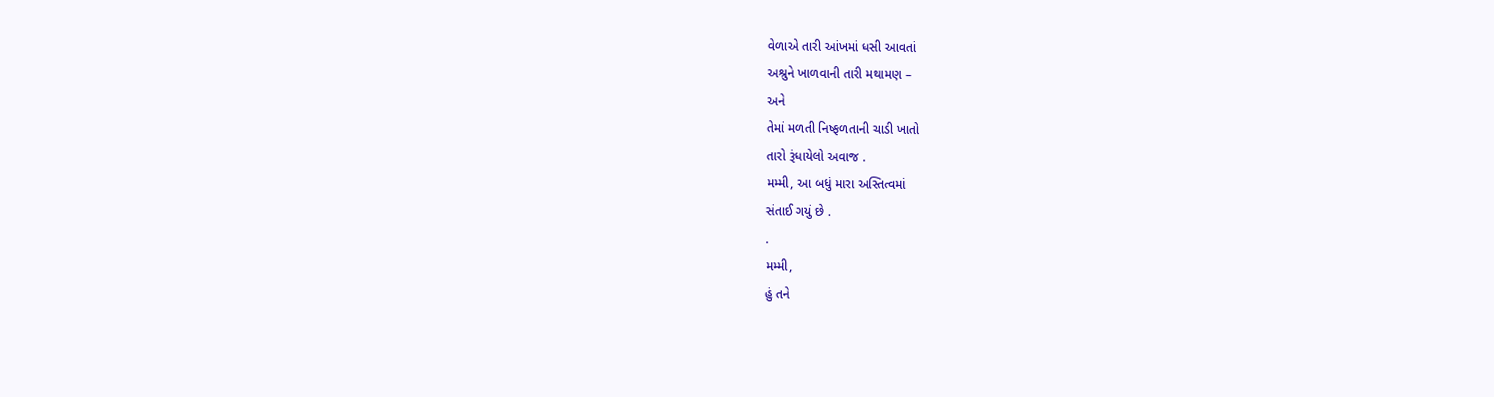વેળાએ તારી આંખમાં ધસી આવતાં
અશ્રુને ખાળવાની તારી મથામણ –
અને
તેમાં મળતી નિષ્ફળતાની ચાડી ખાતો
તારો રૂંધાયેલો અવાજ .
મમ્મી, આ બધું મારા અસ્તિત્વમાં
સંતાઈ ગયું છે .
.
મમ્મી,
હું તને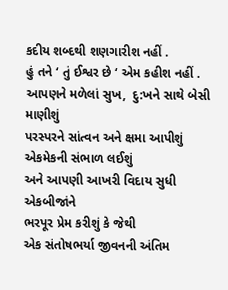કદીય શબ્દથી શણગારીશ નહીં .
હું તને ‘ તું ઈશ્વર છે ‘ એમ કહીશ નહીં .
આપણને મળેલાં સુખ,  દુ:ખને સાથે બેસી માણીશું
પરસ્પરને સાંત્વન અને ક્ષમા આપીશું
એકમેકની સંભાળ લઈશું
અને આપણી આખરી વિદાય સુધી એકબીજાંને
ભરપૂર પ્રેમ કરીશું કે જેથી
એક સંતોષભર્યા જીવનની અંતિમ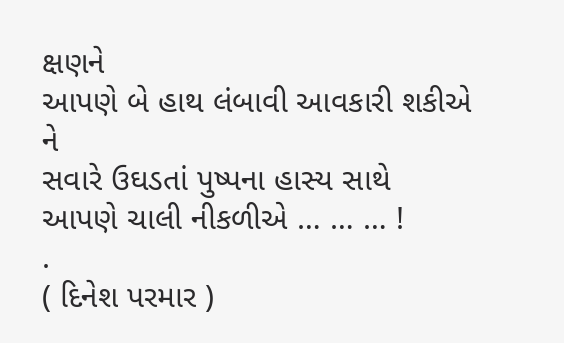ક્ષણને
આપણે બે હાથ લંબાવી આવકારી શકીએ
ને
સવારે ઉઘડતાં પુષ્પના હાસ્ય સાથે
આપણે ચાલી નીકળીએ … … … !
.
( દિનેશ પરમાર )